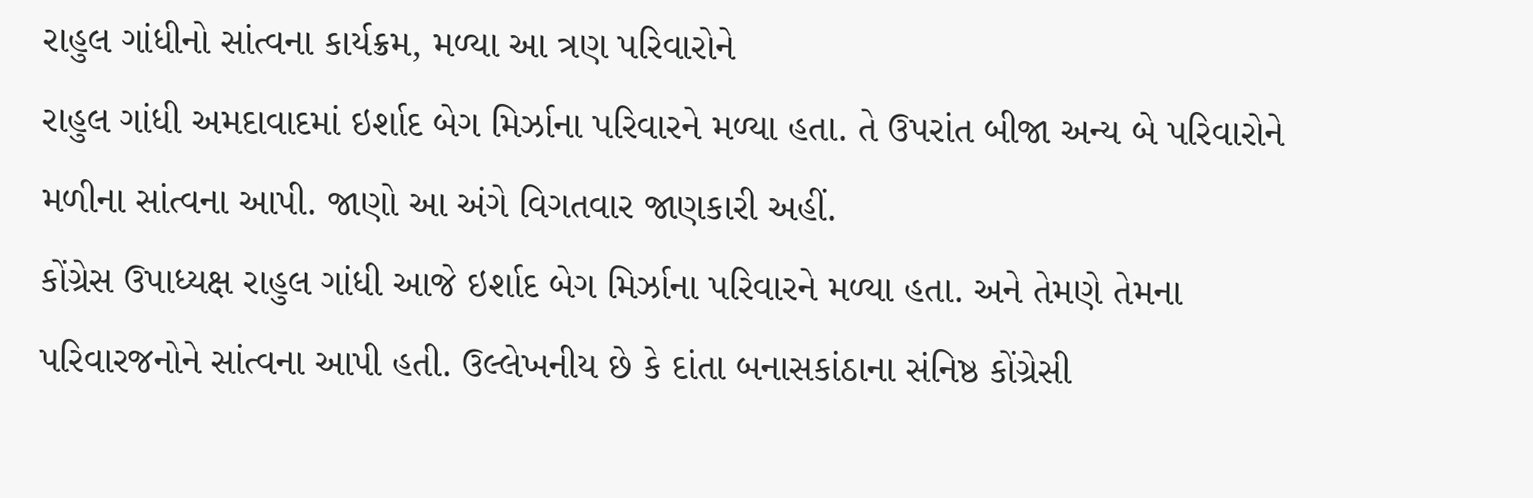રાહુલ ગાંધીનો સાંત્વના કાર્યક્રમ, મળ્યા આ ત્રણ પરિવારોને
રાહુલ ગાંધી અમદાવાદમાં ઇર્શાદ બેગ મિર્ઝાના પરિવારને મળ્યા હતા. તે ઉપરાંત બીજા અન્ય બે પરિવારોને મળીના સાંત્વના આપી. જાણો આ અંગે વિગતવાર જાણકારી અહીં.
કોંગ્રેસ ઉપાધ્યક્ષ રાહુલ ગાંધી આજે ઇર્શાદ બેગ મિર્ઝાના પરિવારને મળ્યા હતા. અને તેમણે તેમના પરિવારજનોને સાંત્વના આપી હતી. ઉલ્લેખનીય છે કે દાંતા બનાસકાંઠાના સંનિષ્ઠ કોંગ્રેસી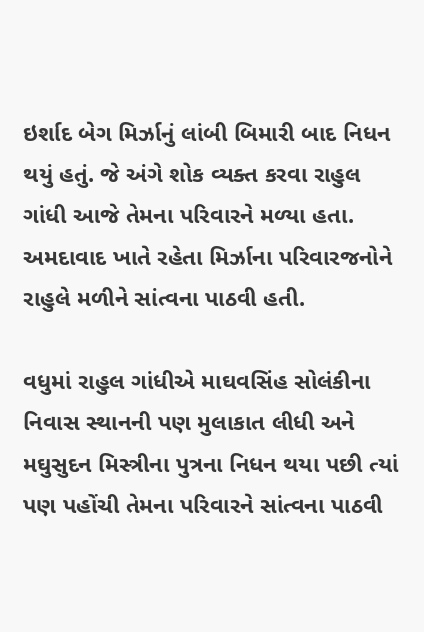ઇર્શાદ બેગ મિર્ઝાનું લાંબી બિમારી બાદ નિધન થયું હતું. જે અંગે શોક વ્યક્ત કરવા રાહુલ ગાંધી આજે તેમના પરિવારને મળ્યા હતા. અમદાવાદ ખાતે રહેતા મિર્ઝાના પરિવારજનોને રાહુલે મળીને સાંત્વના પાઠવી હતી.

વધુમાં રાહુલ ગાંધીએ માઘવસિંહ સોલંકીના નિવાસ સ્થાનની પણ મુલાકાત લીધી અને મઘુસુદન મિસ્ત્રીના પુત્રના નિધન થયા પછી ત્યાં પણ પહોંચી તેમના પરિવારને સાંત્વના પાઠવી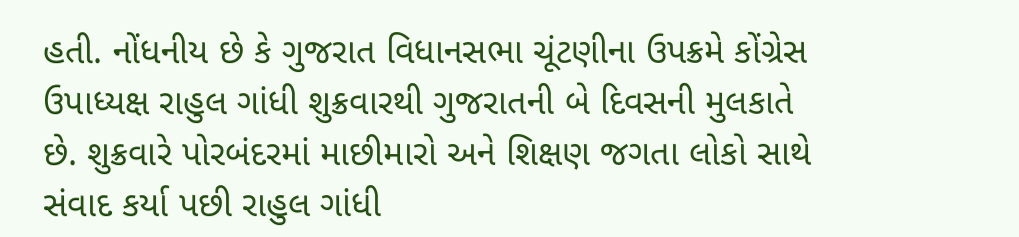હતી. નોંધનીય છે કે ગુજરાત વિધાનસભા ચૂંટણીના ઉપક્રમે કોંગ્રેસ ઉપાધ્યક્ષ રાહુલ ગાંધી શુક્રવારથી ગુજરાતની બે દિવસની મુલકાતે છે. શુક્રવારે પોરબંદરમાં માછીમારો અને શિક્ષણ જગતા લોકો સાથે સંવાદ કર્યા પછી રાહુલ ગાંધી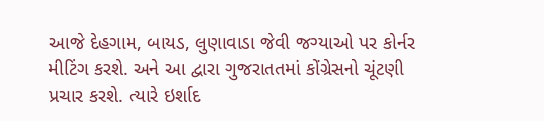આજે દેહગામ, બાયડ, લુણાવાડા જેવી જગ્યાઓ પર કોર્નર મીટિંગ કરશે. અને આ દ્વારા ગુજરાતતમાં કોંગ્રેસનો ચૂંટણી પ્રચાર કરશે. ત્યારે ઇર્શાદ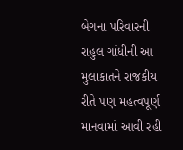બેગના પરિવારની રાહુલ ગાંધીની આ મુલાકાતને રાજકીય રીતે પણ મહત્વપૂર્ણ માનવામાં આવી રહી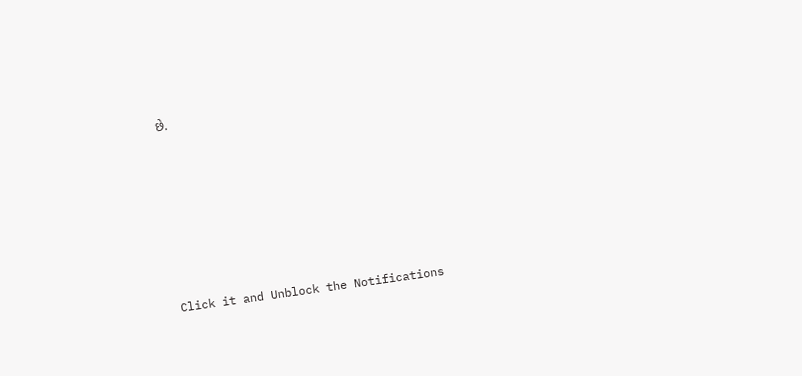છે.












Click it and Unblock the Notifications